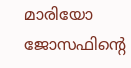മാരിയോ ജോസഫിന്റെ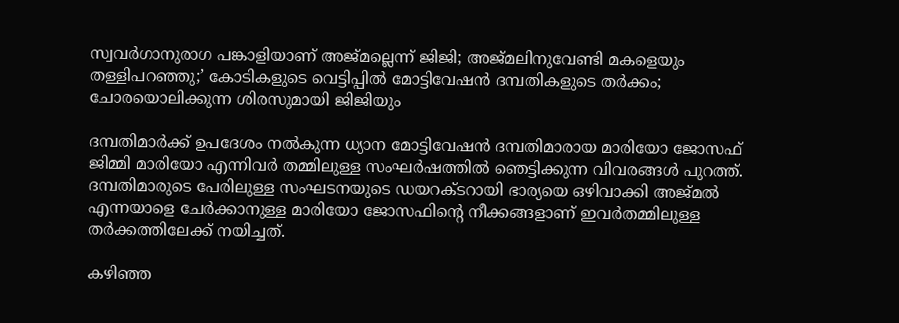സ്വവര്‍ഗാനുരാഗ പങ്കാളിയാണ് അജ്മല്ലെന്ന് ജിജി; അജ്മലിനുവേണ്ടി മകളെയും തള്ളിപറഞ്ഞു;’ കോടികളുടെ വെട്ടിപ്പില്‍ മോട്ടിവേഷന്‍ ദമ്പതികളുടെ തര്‍ക്കം; ചോരയൊലിക്കുന്ന ശിരസുമായി ജിജിയും

ദമ്പതിമാര്‍ക്ക് ഉപദേശം നല്‍കുന്ന ധ്യാന മോട്ടിവേഷന്‍ ദമ്പതിമാരായ മാരിയോ ജോസഫ് ജിമ്മി മാരിയോ എന്നിവര്‍ തമ്മിലുള്ള സംഘര്‍ഷത്തില്‍ ഞെട്ടിക്കുന്ന വിവരങ്ങള്‍ പുറത്ത്. ദമ്പതിമാരുടെ പേരിലുള്ള സംഘടനയുടെ ഡയറക്ടറായി ഭാര്യയെ ഒഴിവാക്കി അജ്മല്‍ എന്നയാളെ ചേര്‍ക്കാനുള്ള മാരിയോ ജോസഫിന്റെ നീക്കങ്ങളാണ് ഇവര്‍തമ്മിലുള്ള തര്‍ക്കത്തിലേക്ക് നയിച്ചത്.

കഴിഞ്ഞ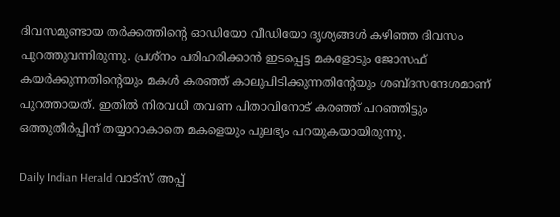ദിവസമുണ്ടായ തര്‍ക്കത്തിന്റെ ഓഡിയോ വീഡിയോ ദൃശ്യങ്ങള്‍ കഴിഞ്ഞ ദിവസം പുറത്തുവന്നിരുന്നു. പ്രശ്‌നം പരിഹരിക്കാന്‍ ഇടപ്പെട്ട മകളോടും ജോസഫ് കയര്‍ക്കുന്നതിന്റെയും മകള്‍ കരഞ്ഞ് കാലുപിടിക്കുന്നതിന്റേയും ശബ്ദസന്ദേശമാണ് പുറത്തായത്. ഇതില്‍ നിരവധി തവണ പിതാവിനോട് കരഞ്ഞ് പറഞ്ഞിട്ടും ഒത്തുതീര്‍പ്പിന് തയ്യാറാകാതെ മകളെയും പുലഭ്യം പറയുകയായിരുന്നു.

Daily Indian Herald വാട്സ് അപ്പ്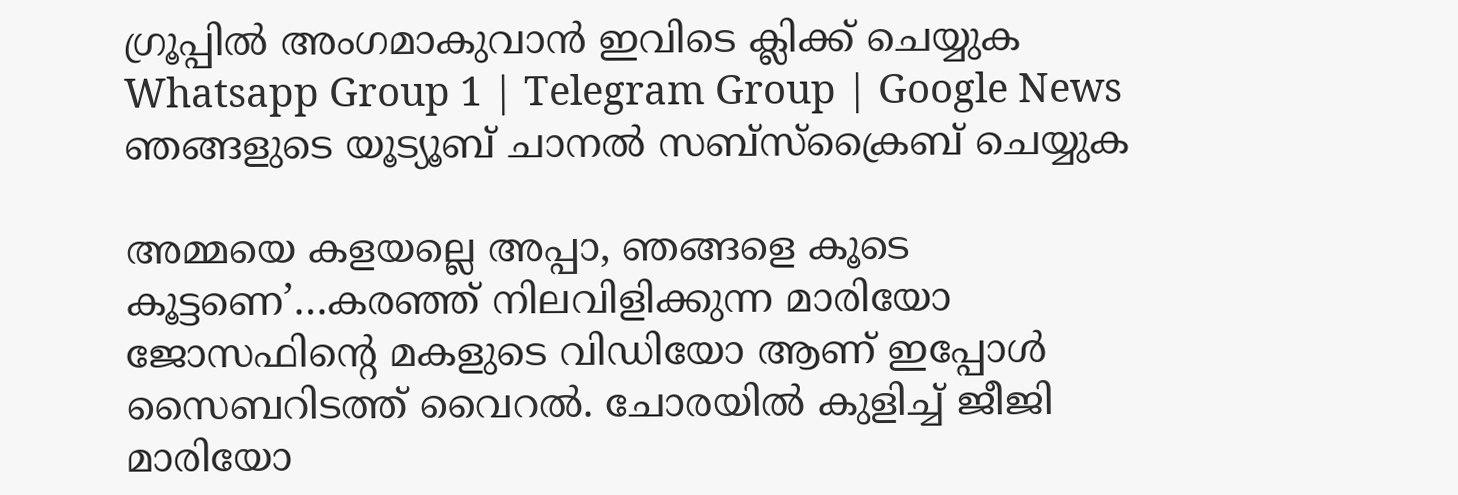ഗ്രൂപ്പിൽ അംഗമാകുവാൻ ഇവിടെ ക്ലിക്ക് ചെയ്യുക Whatsapp Group 1 | Telegram Group | Google News ഞങ്ങളുടെ യൂട്യൂബ് ചാനൽ സബ്സ്ക്രൈബ് ചെയ്യുക

അമ്മയെ കളയല്ലെ അപ്പാ, ഞങ്ങളെ കൂടെ കൂട്ടണെ’…കരഞ്ഞ് നിലവിളിക്കുന്ന മാരിയോ ജോസഫിന്റെ മകളുടെ വിഡിയോ ആണ് ഇപ്പോള്‍ സൈബറിടത്ത് വൈറല്‍. ചോരയില്‍ കുളിച്ച് ജീജി മാരിയോ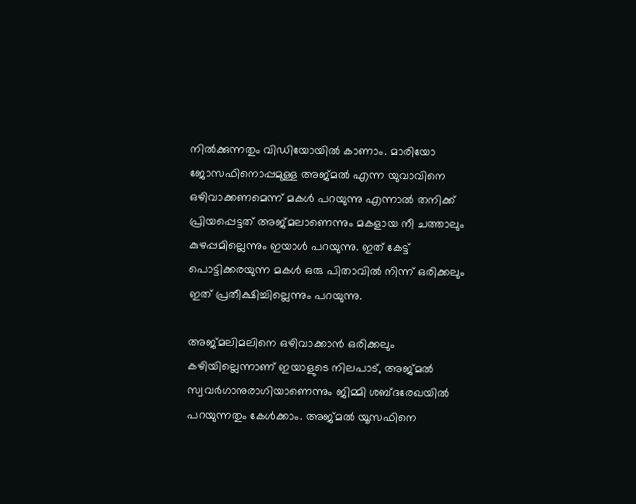നില്‍ക്കുന്നതും വിഡിയോയില്‍ കാണാം. മാരിയോ ജോസഫിനൊപ്പമുള്ള അജ്മല്‍ എന്ന യുവാവിനെ ഒഴിവാക്കണമെന്ന് മകള്‍ പറയുന്നു എന്നാല്‍ തനിക്ക് പ്രിയപ്പെട്ടത് അജ്മലാണെന്നും മകളായ നീ ചത്താലും കുഴപ്പമില്ലെന്നും ഇയാള്‍ പറയുന്നു. ഇത് കേട്ട് പൊട്ടിക്കരയുന്ന മകള്‍ ഒരു പിതാവില്‍ നിന്ന് ഒരിക്കലും ഇത് പ്രതീക്ഷിച്ചില്ലെന്നും പറയുന്നു.

അജ്മലിമലിനെ ഒഴിവാക്കാന്‍ ഒരിക്കലും കഴിയില്ലെന്നാണ് ഇയാളുടെ നിലപാട്, അജ്മല്‍ സ്വവര്‍ഗാനുരാഗിയാണെന്നും ജിമ്മി ശബ്ദരേഖയില്‍ പറയുന്നതും കേള്‍ക്കാം. അജ്മല്‍ യൂസഫിനെ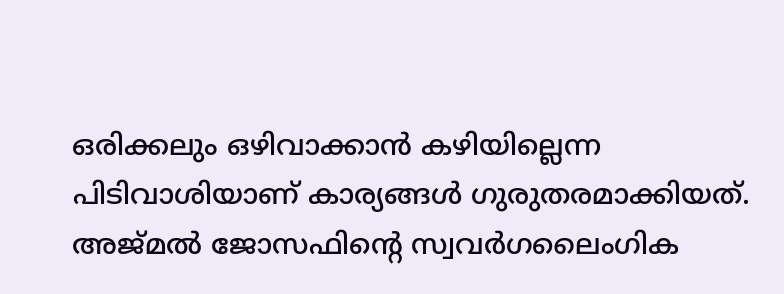ഒരിക്കലും ഒഴിവാക്കാന്‍ കഴിയില്ലെന്ന പിടിവാശിയാണ് കാര്യങ്ങള്‍ ഗുരുതരമാക്കിയത്. അജ്മല്‍ ജോസഫിന്റെ സ്വവര്‍ഗലൈംഗിക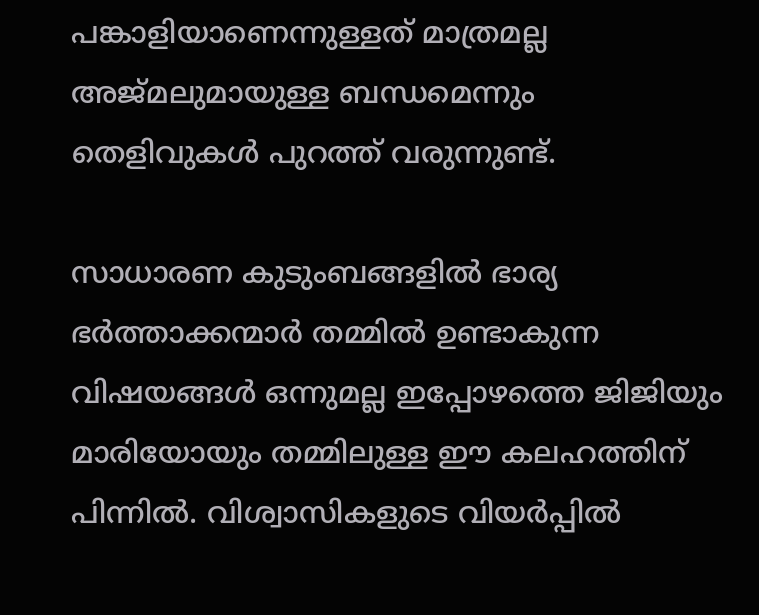പങ്കാളിയാണെന്നുള്ളത് മാത്രമല്ല അജ്മലുമായുള്ള ബന്ധമെന്നും തെളിവുകള്‍ പുറത്ത് വരുന്നുണ്ട്.

സാധാരണ കുടുംബങ്ങളില്‍ ഭാര്യ ഭര്‍ത്താക്കന്മാര്‍ തമ്മില്‍ ഉണ്ടാകുന്ന വിഷയങ്ങള്‍ ഒന്നുമല്ല ഇപ്പോഴത്തെ ജിജിയും മാരിയോയും തമ്മിലുള്ള ഈ കലഹത്തിന് പിന്നില്‍. വിശ്വാസികളുടെ വിയര്‍പ്പില്‍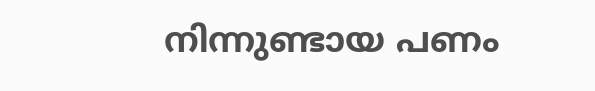നിന്നുണ്ടായ പണം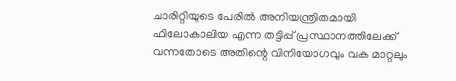ചാരിറ്റിയുടെ പേരില്‍ അനിയന്ത്രിതമായി ഫിലോകാലിയ എന്ന തട്ടിപ്പ് പ്രസ്ഥാനത്തിലേക്ക് വന്നതോടെ അതിന്റെ വിനിയോഗവും വക മാറ്റലും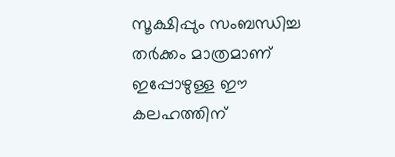സൂക്ഷിപ്പും സംബന്ധിച്ച തര്‍ക്കം മാത്രമാണ് ഇപ്പോഴുള്ള ഈ കലഹത്തിന്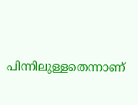പിന്നിലുള്ളതെന്നാണ്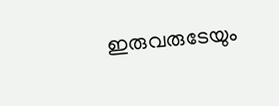ഇരുവരുടേയും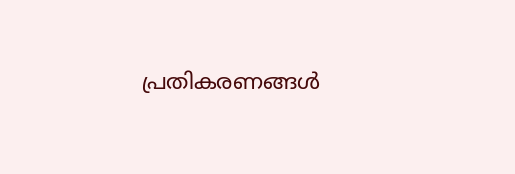പ്രതികരണങ്ങള്‍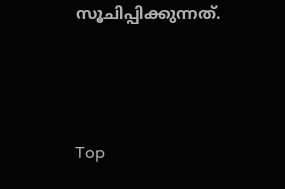സൂചിപ്പിക്കുന്നത്.



Top